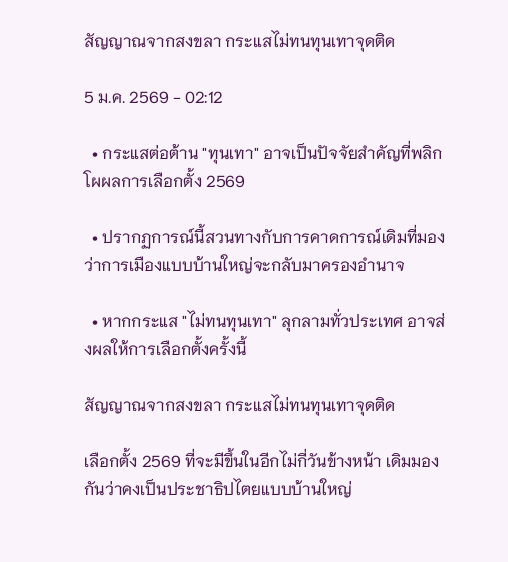สัญญาณจากสงขลา กระแสไม่ทนทุนเทาจุดติด

5 ม.ค. 2569 - 02:12

  • กระแสต่อต้าน "ทุนเทา" อาจเป็นปัจจัยสำคัญที่พลิกโผผลการเลือกตั้ง 2569

  • ปรากฏการณ์นี้สวนทางกับการคาดการณ์เดิมที่มองว่าการเมืองแบบบ้านใหญ่จะกลับมาครองอำนาจ

  • หากกระแส "ไม่ทนทุนเทา" ลุกลามทั่วประเทศ อาจส่งผลให้การเลือกตั้งครั้งนี้

สัญญาณจากสงขลา กระแสไม่ทนทุนเทาจุดติด

เลือกตั้ง 2569 ที่จะมีขึ้นในอีกไม่กี่วันข้างหน้า เดิมมองกันว่าคงเป็นประชาธิปไตยแบบบ้านใหญ่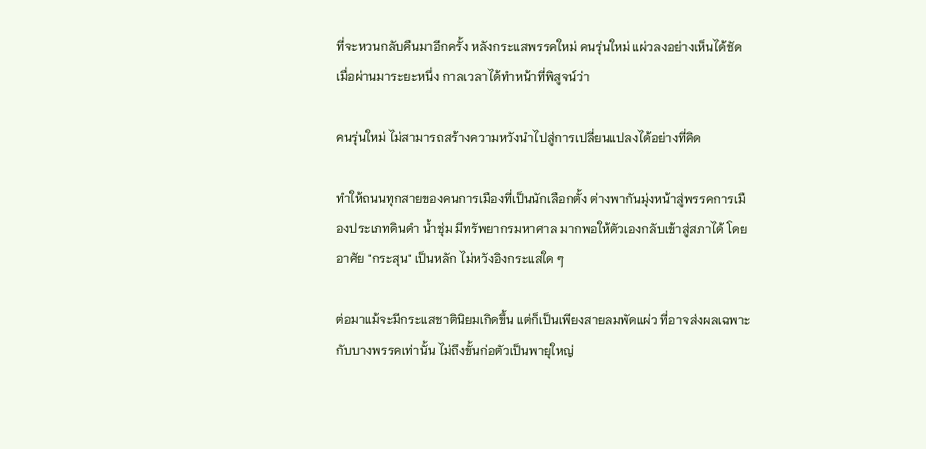ที่จะหวนกลับคืนมาอีกครั้ง หลังกระแสพรรคใหม่ คนรุ่นใหม่ แผ่วลงอย่างเห็นได้ชัด เมื่อผ่านมาระยะหนึ่ง กาลเวลาได้ทำหน้าที่พิสูจน์ว่า

คนรุ่นใหม่ ไม่สามารถสร้างความหวังนำไปสู่การเปลี่ยนแปลงได้อย่างที่คิด

ทำให้ถนนทุกสายของคนการเมืองที่เป็นนักเลือกตั้ง ต่างพากันมุ่งหน้าสู่พรรคการเมืองประเภทดินดำ น้ำชุ่ม มีทรัพยากรมหาศาล มากพอให้ตัวเองกลับเข้าสู่สภาได้ โดยอาศัย "กระสุน" เป็นหลัก ไม่หวังอิงกระแสใด ๆ

ต่อมาแม้จะมีกระแสชาตินิยมเกิดขึ้น แต่ก็เป็นเพียงสายลมพัดแผ่ว ที่อาจส่งผลเฉพาะกับบางพรรคเท่านั้น ไม่ถึงขั้นก่อตัวเป็นพายุใหญ่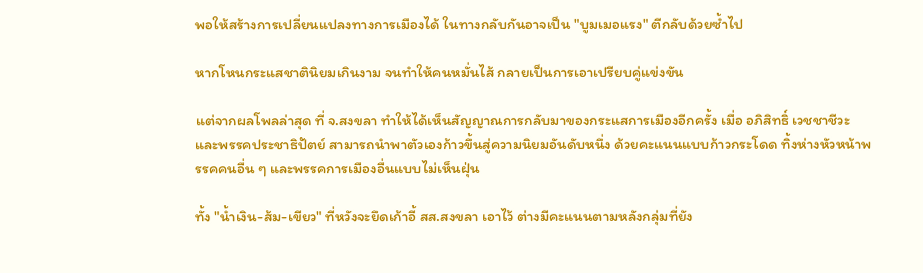พอให้สร้างการเปลี่ยนแปลงทางการเมืองได้ ในทางกลับกันอาจเป็น "บูมเมอแรง" ตีกลับด้วยซ้ำไป

หากโหนกระแสชาตินิยมเกินงาม จนทำให้คนหมั่นไส้ กลายเป็นการเอาเปรียบคู่แข่งขัน

แต่จากผลโพลล่าสุด ที่ จ.สงขลา ทำให้ได้เห็นสัญญาณการกลับมาของกระแสการเมืองอีกครั้ง เมื่อ อภิสิทธิ์ เวชชาชีวะ และพรรคประชาธิปัตย์ สามารถนำพาตัวเองก้าวขึ้นสู่ความนิยมอันดับหนึ่ง ด้วยคะแนนแบบก้าวกระโดด ทิ้งห่างหัวหน้าพรรคคนอื่น ๆ และพรรคการเมืองอื่นแบบไม่เห็นฝุ่น

ทั้ง "น้ำเงิน-ส้ม-เขียว" ที่หวังจะยึดเก้าอี้ สส.สงขลา เอาไว้ ต่างมีคะแนนตามหลังกลุ่มที่ยัง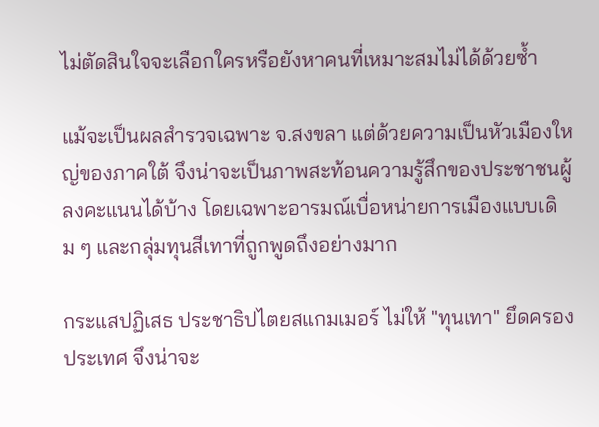ไม่ตัดสินใจจะเลือกใครหรือยังหาคนที่เหมาะสมไม่ได้ด้วยซ้ำ

แม้จะเป็นผลสำรวจเฉพาะ จ.สงขลา แต่ด้วยความเป็นหัวเมืองใหญ่ของภาคใต้ จึงน่าจะเป็นภาพสะท้อนความรู้สึกของประชาชนผู้ลงคะแนนได้บ้าง โดยเฉพาะอารมณ์เบื่อหน่ายการเมืองแบบเดิม ๆ และกลุ่มทุนสีเทาที่ถูกพูดถึงอย่างมาก

กระแสปฏิเสธ ประชาธิปไตยสแกมเมอร์ ไม่ให้ "ทุนเทา" ยึดครองประเทศ จึงน่าจะ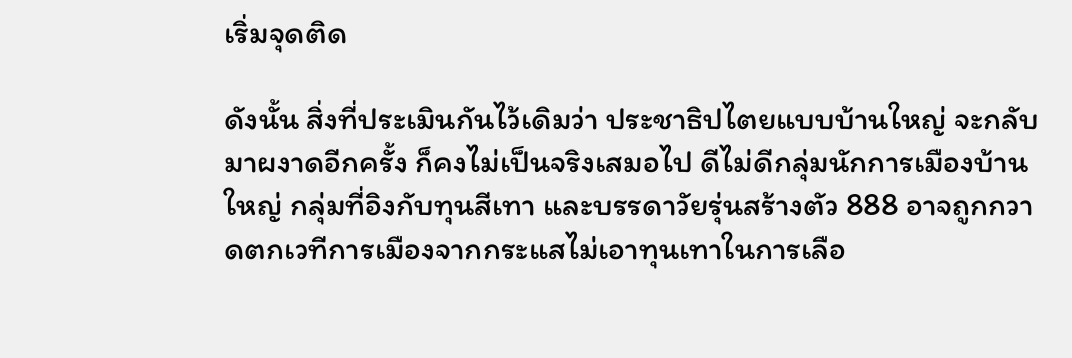เริ่มจุดติด

ดังนั้น สิ่งที่ประเมินกันไว้เดิมว่า ประชาธิปไตยแบบบ้านใหญ่ จะกลับมาผงาดอีกครั้ง ก็คงไม่เป็นจริงเสมอไป ดีไม่ดีกลุ่มนักการเมืองบ้านใหญ่ กลุ่มที่อิงกับทุนสีเทา และบรรดาวัยรุ่นสร้างตัว 888 อาจถูกกวาดตกเวทีการเมืองจากกระแสไม่เอาทุนเทาในการเลือ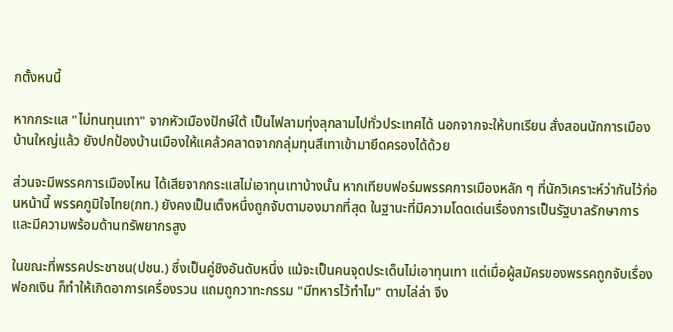กตั้งหนนี้

หากกระแส "ไม่ทนทุนเทา" จากหัวเมืองปักษ์ใต้ เป็นไฟลามทุ่งลุกลามไปทั่วประเทศได้ นอกจากจะให้บทเรียน สั่งสอนนักการเมืองบ้านใหญ่แล้ว ยังปกป้องบ้านเมืองให้แคล้วคลาดจากกลุ่มทุนสีเทาเข้ามายึดครองได้ด้วย

ส่วนจะมีพรรคการเมืองไหน ได้เสียจากกระแสไม่เอาทุนเทาบ้างนั้น หากเทียบฟอร์มพรรคการเมืองหลัก ๆ ที่นักวิเคราะห์ว่ากันไว้ก่อนหน้านี้ พรรคภูมิใจไทย(ภท.) ยังคงเป็นเต็งหนึ่งถูกจับตามองมากที่สุด ในฐานะที่มีความโดดเด่นเรื่องการเป็นรัฐบาลรักษาการ และมีความพร้อมด้านทรัพยากรสูง

ในขณะที่พรรคประชาชน(ปชน.) ซึ่งเป็นคู่ชิงอันดับหนึ่ง แม้จะเป็นคนจุดประเด็นไม่เอาทุนเทา แต่เมื่อผู้สมัครของพรรคถูกจับเรื่องฟอกเงิน ก็ทำให้เกิดอาการเครื่องรวน แถมถูกวาทะกรรม "มีทหารไว้ทำไม" ตามไล่ล่า จึง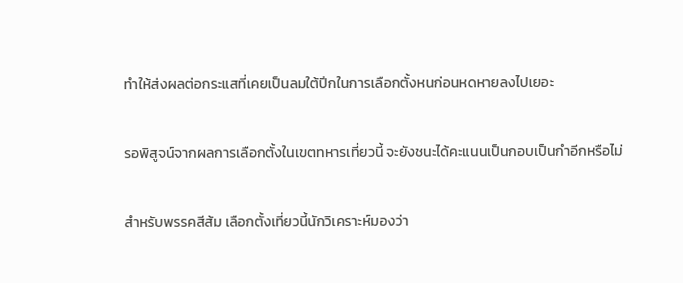ทำให้ส่งผลต่อกระแสที่เคยเป็นลมใต้ปีกในการเลือกตั้งหนก่อนหดหายลงไปเยอะ

รอพิสูจน์จากผลการเลือกตั้งในเขตทหารเที่ยวนี้ จะยังชนะได้คะแนนเป็นกอบเป็นกำอีกหรือไม่

สำหรับพรรคสีส้ม เลือกตั้งเที่ยวนี้นักวิเคราะห์มองว่า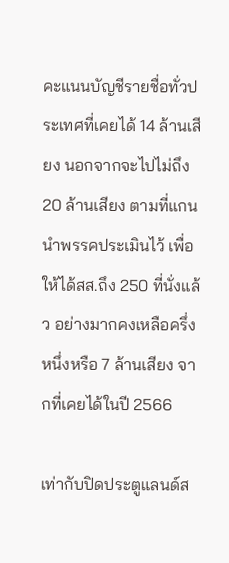คะแนนบัญชีรายชื่อทั่วประเทศที่เคยได้ 14 ล้านเสียง นอกจากจะไปไม่ถึง 20 ล้านเสียง ตามที่แกนนำพรรคประเมินไว้ เพื่อให้ได้สส.ถึง 250 ที่นั่งแล้ว อย่างมากคงเหลือครึ่งหนึ่งหรือ 7 ล้านเสียง จากที่เคยได้ในปี 2566

เท่ากับปิดประตูแลนด์ส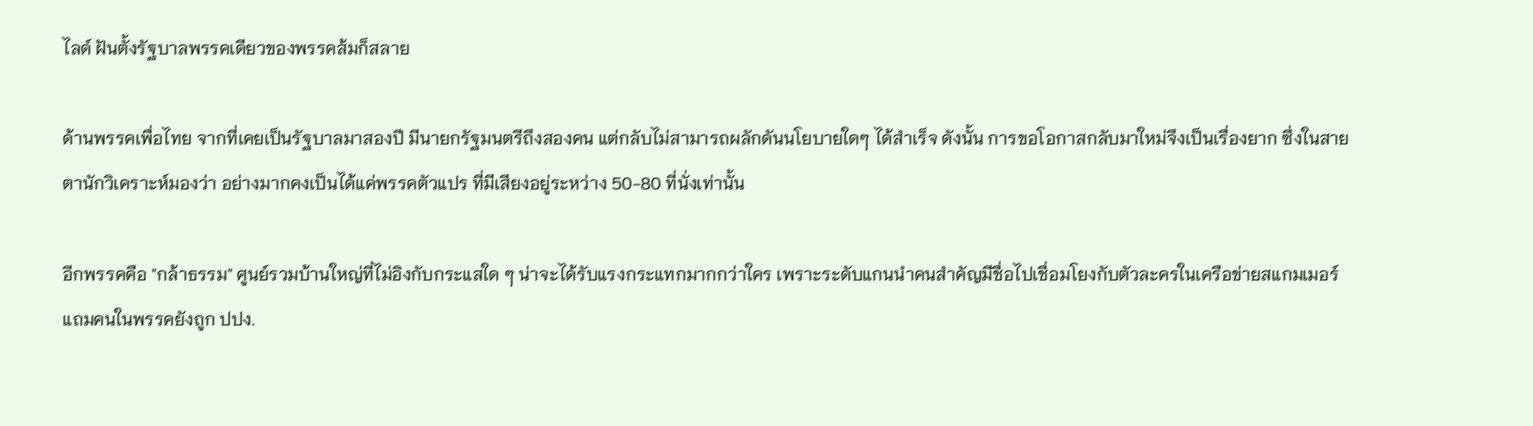ไลด์ ฝันตั้งรัฐบาลพรรคเดียวของพรรคส้มก็สลาย

ด้านพรรคเพื่อไทย จากที่เคยเป็นรัฐบาลมาสองปี มีนายกรัฐมนตรีถึงสองคน แต่กลับไม่สามารถผลักดันนโยบายใดๆ ได้สำเร็จ ดังนั้น การขอโอกาสกลับมาใหม่จึงเป็นเรื่องยาก ซึ่งในสายตานักวิเคราะห์มองว่า อย่างมากคงเป็นได้แค่พรรคตัวแปร ที่มีเสียงอยู่ระหว่าง 50-80 ที่นั่งเท่านั้น

อีกพรรคคือ "กล้าธรรม" ศูนย์รวมบ้านใหญ่ที่ไม่อิงกับกระแสใด ๆ น่าจะได้รับแรงกระแทกมากกว่าใคร เพราะระดับแกนนำคนสำคัญมีชื่อไปเชื่อมโยงกับตัวละครในเครือข่ายสแกมเมอร์ แถมคนในพรรคยังถูก ปปง.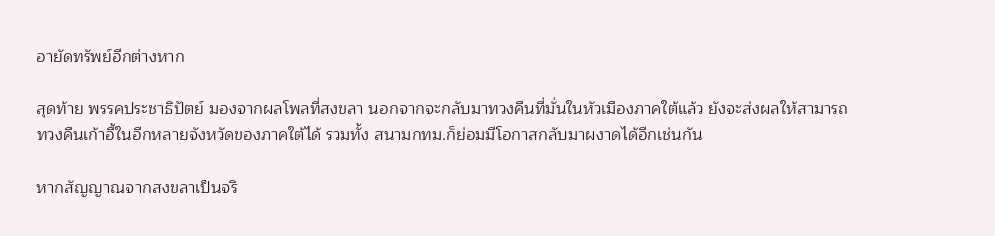อายัดทรัพย์อีกต่างหาก

สุดท้าย พรรคประชาธิปัตย์ มองจากผลโพลที่สงขลา นอกจากจะกลับมาทวงคืนที่มั่นในหัวเมืองภาคใต้แล้ว ยังจะส่งผลให้สามารถทวงคืนเก้าอี้ในอีกหลายจังหวัดของภาคใต้ได้ รวมทั้ง สนามกทม.ก็ย่อมมีโอกาสกลับมาผงาดได้อีกเช่นกัน

หากสัญญาณจากสงขลาเป็นจริ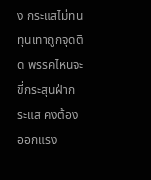ง กระแสไม่ทนทุนเทาถูกจุดติด พรรคไหนจะขี่กระสุนฝ่ากระแส คงต้องออกแรง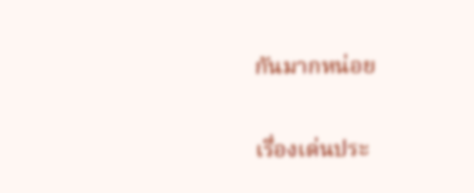กันมากหน่อย

เรื่องเด่นประ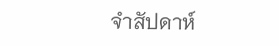จำสัปดาห์